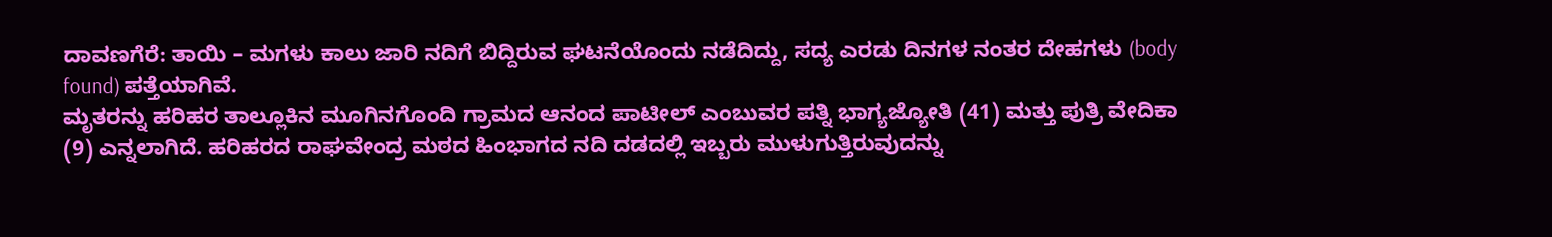ದಾವಣಗೆರೆ: ತಾಯಿ – ಮಗಳು ಕಾಲು ಜಾರಿ ನದಿಗೆ ಬಿದ್ದಿರುವ ಘಟನೆಯೊಂದು ನಡೆದಿದ್ದು, ಸದ್ಯ ಎರಡು ದಿನಗಳ ನಂತರ ದೇಹಗಳು (body found) ಪತ್ತೆಯಾಗಿವೆ.
ಮೃತರನ್ನು ಹರಿಹರ ತಾಲ್ಲೂಕಿನ ಮೂಗಿನಗೊಂದಿ ಗ್ರಾಮದ ಆನಂದ ಪಾಟೀಲ್ ಎಂಬುವರ ಪತ್ನಿ ಭಾಗ್ಯಜ್ಯೋತಿ (41) ಮತ್ತು ಪುತ್ರಿ ವೇದಿಕಾ (9) ಎನ್ನಲಾಗಿದೆ. ಹರಿಹರದ ರಾಘವೇಂದ್ರ ಮಠದ ಹಿಂಭಾಗದ ನದಿ ದಡದಲ್ಲಿ ಇಬ್ಬರು ಮುಳುಗುತ್ತಿರುವುದನ್ನು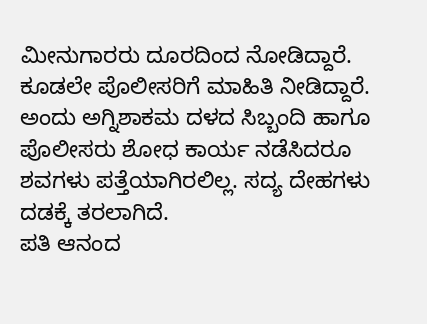ಮೀನುಗಾರರು ದೂರದಿಂದ ನೋಡಿದ್ದಾರೆ. ಕೂಡಲೇ ಪೊಲೀಸರಿಗೆ ಮಾಹಿತಿ ನೀಡಿದ್ದಾರೆ. ಅಂದು ಅಗ್ನಿಶಾಕಮ ದಳದ ಸಿಬ್ಬಂದಿ ಹಾಗೂ ಪೊಲೀಸರು ಶೋಧ ಕಾರ್ಯ ನಡೆಸಿದರೂ ಶವಗಳು ಪತ್ತೆಯಾಗಿರಲಿಲ್ಲ. ಸದ್ಯ ದೇಹಗಳು ದಡಕ್ಕೆ ತರಲಾಗಿದೆ.
ಪತಿ ಆನಂದ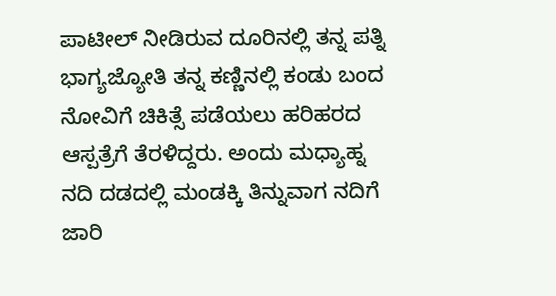ಪಾಟೀಲ್ ನೀಡಿರುವ ದೂರಿನಲ್ಲಿ ತನ್ನ ಪತ್ನಿ ಭಾಗ್ಯಜ್ಯೋತಿ ತನ್ನ ಕಣ್ಣಿನಲ್ಲಿ ಕಂಡು ಬಂದ ನೋವಿಗೆ ಚಿಕಿತ್ಸೆ ಪಡೆಯಲು ಹರಿಹರದ ಆಸ್ಪತ್ರೆಗೆ ತೆರಳಿದ್ದರು. ಅಂದು ಮಧ್ಯಾಹ್ನ ನದಿ ದಡದಲ್ಲಿ ಮಂಡಕ್ಕಿ ತಿನ್ನುವಾಗ ನದಿಗೆ ಜಾರಿ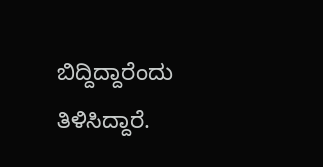ಬಿದ್ದಿದ್ದಾರೆಂದು ತಿಳಿಸಿದ್ದಾರೆ.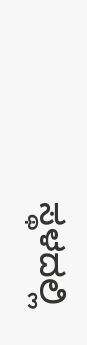ಸ್ಥಳದಲ್ಲಿ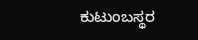ಕುಟುಂಬಸ್ಥರ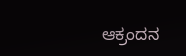ಆಕ್ರಂದನ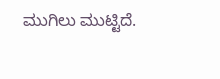ಮುಗಿಲು ಮುಟ್ಟಿದೆ.